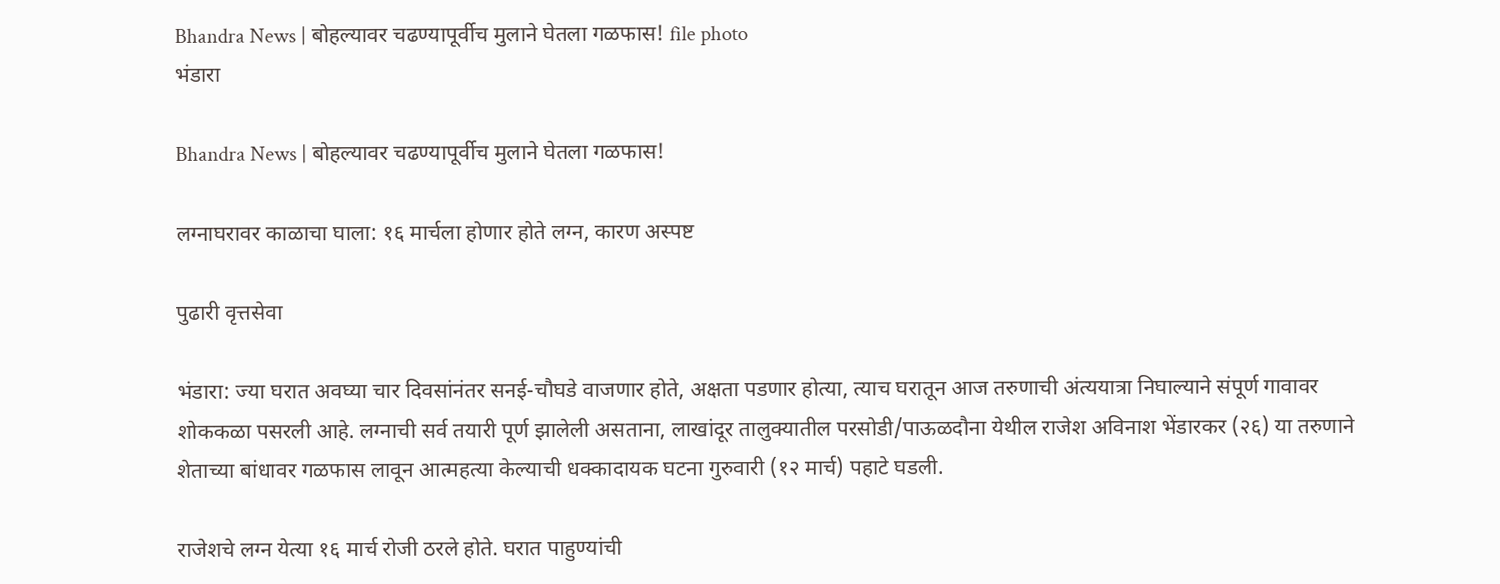Bhandra News | बोहल्यावर चढण्यापूर्वीच मुलाने घेतला गळफास! file photo
भंडारा

Bhandra News | बोहल्यावर चढण्यापूर्वीच मुलाने घेतला गळफास!

लग्नाघरावर काळाचा घाला: १६ मार्चला होणार होते लग्न, कारण अस्पष्ट

पुढारी वृत्तसेवा

भंडारा: ज्या घरात अवघ्या चार दिवसांनंतर सनई-चौघडे वाजणार होते, अक्षता पडणार होत्या, त्याच घरातून आज तरुणाची अंत्ययात्रा निघाल्याने संपूर्ण गावावर शोककळा पसरली आहे. लग्नाची सर्व तयारी पूर्ण झालेली असताना, लाखांदूर तालुक्यातील परसोडी/पाऊळदौना येथील राजेश अविनाश भेंडारकर (२६) या तरुणाने शेताच्या बांधावर गळफास लावून आत्महत्या केल्याची धक्कादायक घटना गुरुवारी (१२ मार्च) पहाटे घडली.

राजेशचे लग्न येत्या १६ मार्च रोजी ठरले होते. घरात पाहुण्यांची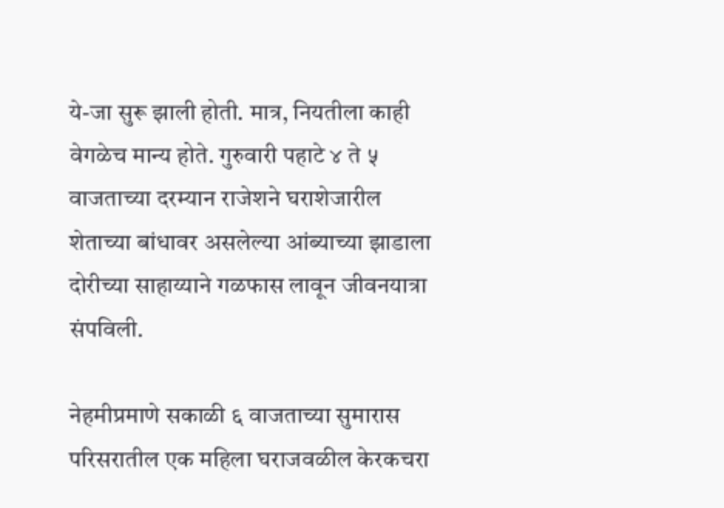ये-जा सुरू झाली होती. मात्र, नियतीला काही वेगळेच मान्य होते. गुरुवारी पहाटे ४ ते ५ वाजताच्या दरम्यान राजेशने घराशेजारील शेताच्या बांधावर असलेल्या आंब्याच्या झाडाला दोरीच्या साहाय्याने गळफास लावून जीवनयात्रा संपविली.

नेहमीप्रमाणे सकाळी ६ वाजताच्या सुमारास परिसरातील एक महिला घराजवळील केरकचरा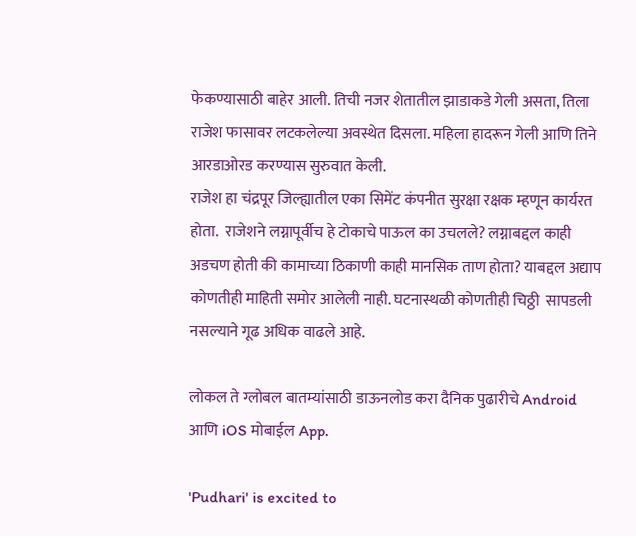फेकण्यासाठी बाहेर आली. तिची नजर शेतातील झाडाकडे गेली असता, तिला राजेश फासावर लटकलेल्या अवस्थेत दिसला. महिला हादरून गेली आणि तिने आरडाओरड करण्यास सुरुवात केली.
राजेश हा चंद्रपूर जिल्ह्यातील एका सिमेंट कंपनीत सुरक्षा रक्षक म्हणून कार्यरत होता.  राजेशने लग्नापूर्वीच हे टोकाचे पाऊल का उचलले? लग्नाबद्दल काही अडचण होती की कामाच्या ठिकाणी काही मानसिक ताण होता? याबद्दल अद्याप कोणतीही माहिती समोर आलेली नाही. घटनास्थळी कोणतीही चिठ्ठी  सापडली नसल्याने गूढ अधिक वाढले आहे.

लोकल ते ग्लोबल बातम्यांसाठी डाऊनलोड करा दैनिक पुढारीचे Android आणि iOS मोबाईल App.

'Pudhari' is excited to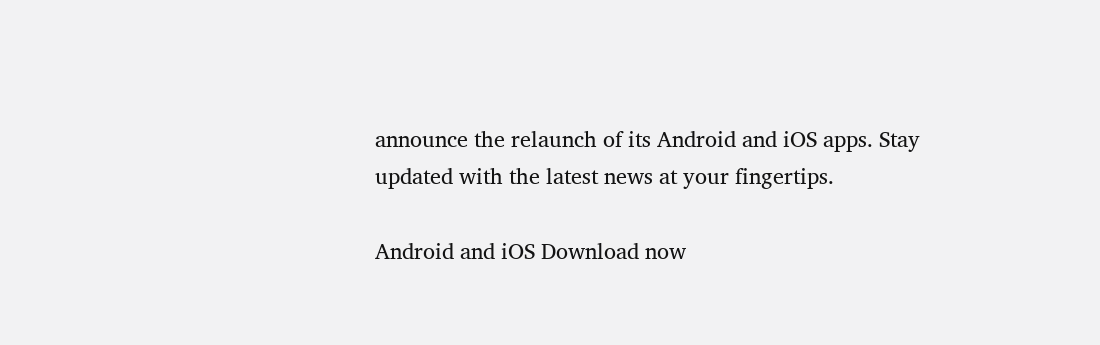announce the relaunch of its Android and iOS apps. Stay updated with the latest news at your fingertips.

Android and iOS Download now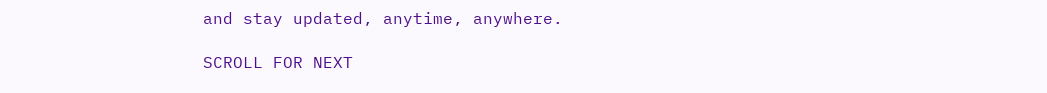and stay updated, anytime, anywhere.

SCROLL FOR NEXT